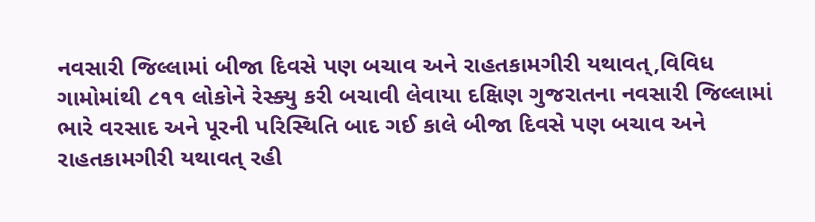નવસારી જિલ્લામાં બીજા દિવસે પણ બચાવ અને રાહતકામગીરી યથાવત્,વિવિધ ગામોમાંથી ૮૧૧ લોકોને રેસ્ક્યુ કરી બચાવી લેવાયા દક્ષિણ ગુજરાતના નવસારી જિલ્લામાં ભારે વરસાદ અને પૂરની પરિસ્થિતિ બાદ ગઈ કાલે બીજા દિવસે પણ બચાવ અને રાહતકામગીરી યથાવત્ રહી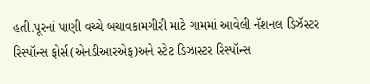હતી.પૂરનાં પાણી વચ્ચે બચાવકામગીરી માટે ગામમાં આવેલી નૅશનલ ડિઝૅસ્ટર રિસ્પૉન્સ ફોર્સ(એનડીઆરએફ)અને સ્ટેટ ડિઝાસ્ટર રિસ્પૉન્સ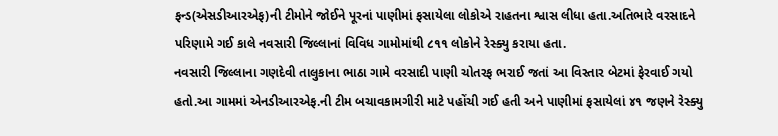ફન્ડ(એસડીઆરએફ)ની ટીમોને જોઈને પૂરનાં પાણીમાં ફસાયેલા લોકોએ રાહતના શ્વાસ લીધા હતા.અતિભારે વરસાદને પરિણામે ગઈ કાલે નવસારી જિલ્લાનાં વિવિધ ગામોમાંથી ૮૧૧ લોકોને રેસ્ક્યુ કરાયા હતા.
નવસારી જિલ્લાના ગણદેવી તાલુકાના ભાઠા ગામે વરસાદી પાણી ચોતરફ ભરાઈ જતાં આ વિસ્તાર બેટમાં ફેરવાઈ ગયો હતો.આ ગામમાં એનડીઆરએફ.ની ટીમ બચાવકામગીરી માટે પહોંચી ગઈ હતી અને પાણીમાં ફસાયેલાં ૪૧ જણને રેસ્ક્યુ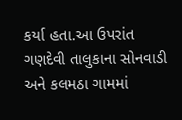કર્યા હતા.આ ઉપરાંત ગણદેવી તાલુકાના સોનવાડી અને કલમઠા ગામમાં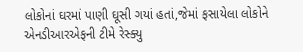લોકોનાં ઘરમાં પાણી ઘૂસી ગયાં હતાં,જેમાં ફસાયેલા લોકોને એનડીઆરએફની ટીમે રેસ્ક્યુ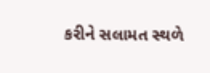કરીને સલામત સ્થળે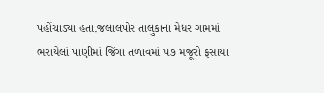પહોંચાડ્યા હતા.જલાલપોર તાલુકાના મેધર ગામમાં ભરાયેલાં પાણીમાં જિંગા તળાવમાં ૫૭ મજૂરો ફસાયા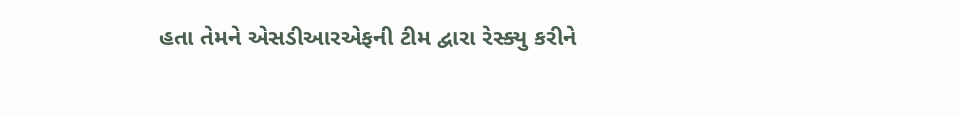હતા તેમને એસડીઆરએફની ટીમ દ્વારા રેસ્ક્યુ કરીને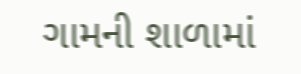ગામની શાળામાં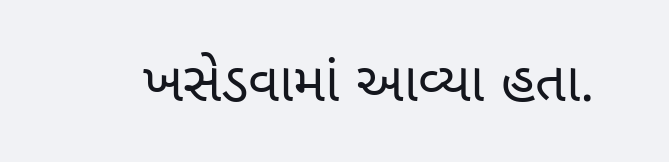ખસેડવામાં આવ્યા હતા.